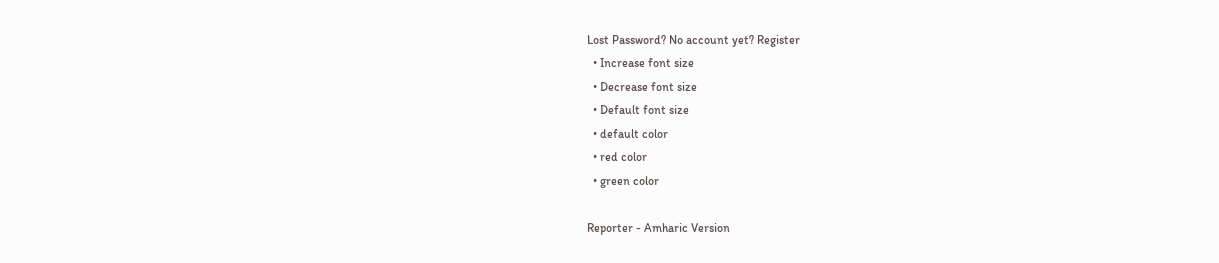Lost Password? No account yet? Register
  • Increase font size
  • Decrease font size
  • Default font size
  • default color
  • red color
  • green color

Reporter - Amharic Version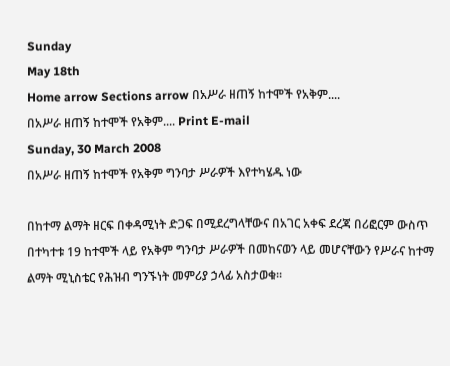Sunday
May 18th
Home arrow Sections arrow በአሥራ ዘጠኝ ከተሞች የአቅም....
በአሥራ ዘጠኝ ከተሞች የአቅም.... Print E-mail
Sunday, 30 March 2008
በአሥራ ዘጠኝ ከተሞች የአቅም ግንባታ ሥራዎች እየተካሄዱ ነው

በከተማ ልማት ዘርፍ በቀዳሚነት ድጋፍ በሚደረግላቸውና በአገር አቀፍ ደረጃ በሪፎርም ውስጥ በተካተቱ 19 ከተሞች ላይ የአቅም ግንባታ ሥራዎች በመከናወን ላይ መሆናቸውን የሥራና ከተማ ልማት ሚኒስቴር የሕዝብ ግንኙነት መምሪያ ኃላፊ አስታወቁ፡፡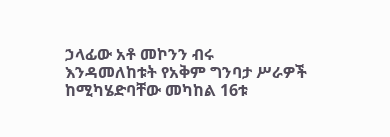ኃላፊው አቶ መኮንን ብሩ እንዳመለከቱት የአቅም ግንባታ ሥራዎች ከሚካሄድባቸው መካከል 16ቱ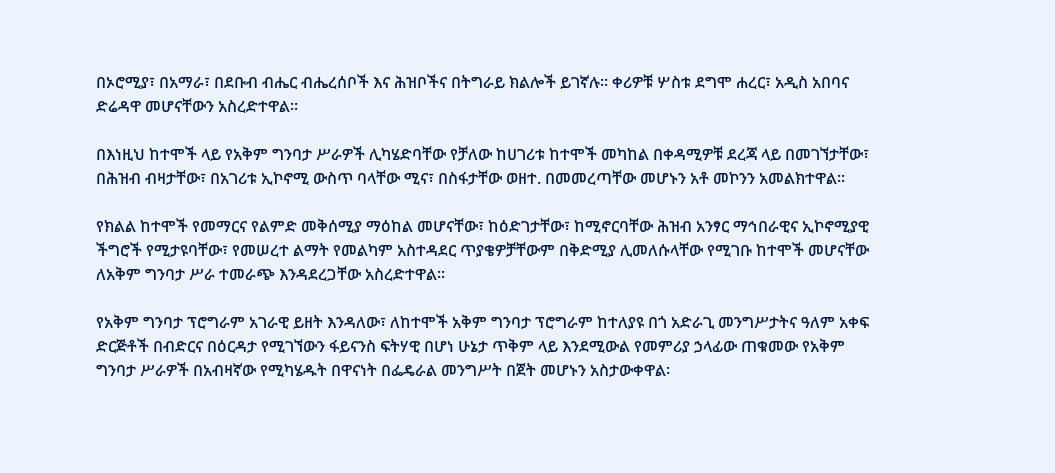በኦሮሚያ፣ በአማራ፣ በደቡብ ብሔር ብሔረሰቦች እና ሕዝቦችና በትግራይ ክልሎች ይገኛሉ፡፡ ቀሪዎቹ ሦስቱ ደግሞ ሐረር፣ አዲስ አበባና ድሬዳዋ መሆናቸውን አስረድተዋል፡፡

በእነዚህ ከተሞች ላይ የአቅም ግንባታ ሥራዎች ሊካሄድባቸው የቻለው ከሀገሪቱ ከተሞች መካከል በቀዳሚዎቹ ደረጃ ላይ በመገኘታቸው፣ በሕዝብ ብዛታቸው፣ በአገሪቱ ኢኮኖሚ ውስጥ ባላቸው ሚና፣ በስፋታቸው ወዘተ. በመመረጣቸው መሆኑን አቶ መኮንን አመልክተዋል፡፡

የክልል ከተሞች የመማርና የልምድ መቅሰሚያ ማዕከል መሆናቸው፣ ከዕድገታቸው፣ ከሚኖርባቸው ሕዝብ አንፃር ማኅበራዊና ኢኮኖሚያዊ ችግሮች የሚታዩባቸው፣ የመሠረተ ልማት የመልካም አስተዳደር ጥያቄዎቻቸውም በቅድሚያ ሊመለሱላቸው የሚገቡ ከተሞች መሆናቸው ለአቅም ግንባታ ሥራ ተመራጭ እንዳደረጋቸው አስረድተዋል፡፡

የአቅም ግንባታ ፕሮግራም አገራዊ ይዘት እንዳለው፣ ለከተሞች አቅም ግንባታ ፕሮግራም ከተለያዩ በጎ አድራጊ መንግሥታትና ዓለም አቀፍ ድርጅቶች በብድርና በዕርዳታ የሚገኘውን ፋይናንስ ፍትሃዊ በሆነ ሁኔታ ጥቅም ላይ እንደሚውል የመምሪያ ኃላፊው ጠቁመው የአቅም ግንባታ ሥራዎች በአብዛኛው የሚካሄዱት በዋናነት በፌዴራል መንግሥት በጀት መሆኑን አስታውቀዋል፡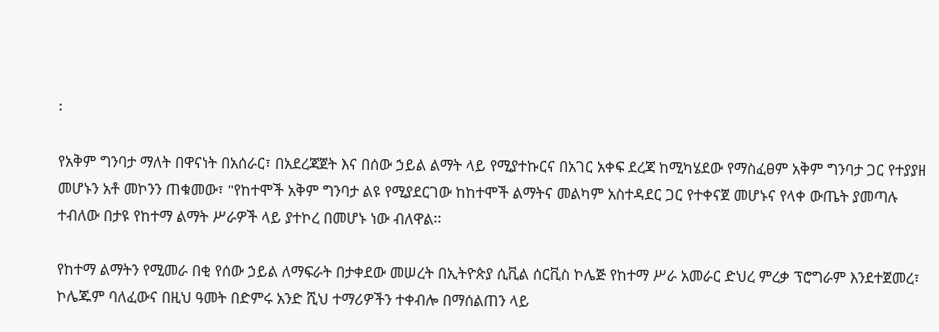፡

የአቅም ግንባታ ማለት በዋናነት በአሰራር፣ በአደረጃጀት እና በሰው ኃይል ልማት ላይ የሚያተኩርና በአገር አቀፍ ደረጃ ከሚካሄደው የማስፈፀም አቅም ግንባታ ጋር የተያያዘ መሆኑን አቶ መኮንን ጠቁመው፣ "የከተሞች አቅም ግንባታ ልዩ የሚያደርገው ከከተሞች ልማትና መልካም አስተዳደር ጋር የተቀናጀ መሆኑና የላቀ ውጤት ያመጣሉ ተብለው በታዩ የከተማ ልማት ሥራዎች ላይ ያተኮረ በመሆኑ ነው ብለዋል፡፡

የከተማ ልማትን የሚመራ በቂ የሰው ኃይል ለማፍራት በታቀደው መሠረት በኢትዮጵያ ሲቪል ሰርቪስ ኮሌጅ የከተማ ሥራ አመራር ድህረ ምረቃ ፕሮግራም እንደተጀመረ፣ ኮሌጁም ባለፈውና በዚህ ዓመት በድምሩ አንድ ሺህ ተማሪዎችን ተቀብሎ በማሰልጠን ላይ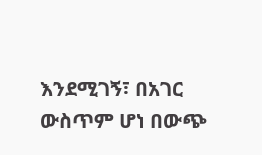እንደሚገኝ፣ በአገር ውስጥም ሆነ በውጭ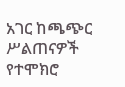አገር ከጫጭር ሥልጠናዎች የተሞክሮ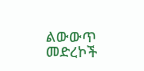ልውውጥ መድረኮች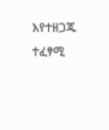እየተዘጋጁ ተፈፃሚ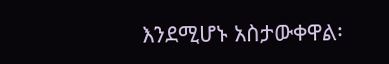እንደሚሆኑ አስታውቀዋል፡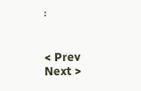፡


< Prev   Next >